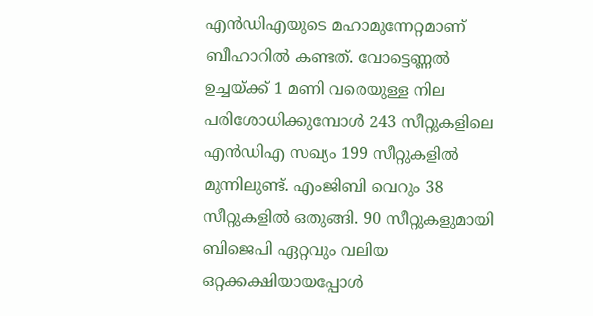എൻഡിഎയുടെ മഹാമുന്നേറ്റമാണ് ബീഹാറിൽ കണ്ടത്. വോട്ടെണ്ണൽ ഉച്ചയ്ക്ക് 1 മണി വരെയുള്ള നില പരിശോധിക്കുമ്പോൾ 243 സീറ്റുകളിലെ എൻഡിഎ സഖ്യം 199 സീറ്റുകളിൽ മുന്നിലുണ്ട്. എംജിബി വെറും 38 സീറ്റുകളിൽ ഒതുങ്ങി. 90 സീറ്റുകളുമായി ബിജെപി ഏറ്റവും വലിയ ഒറ്റക്കക്ഷിയായപ്പോൾ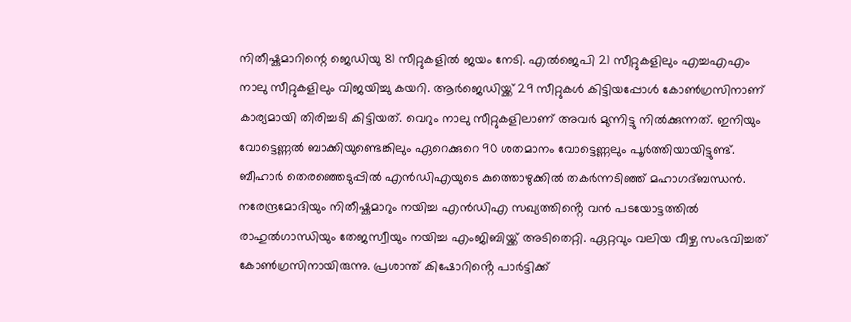നിതീഷ്കുമാറിന്റെ ജെഡിയു 81 സീറ്റുകളിൽ ജയം നേടി. എൽജെപി 21 സീറ്റുകളിലും എച്ചഎഎം നാലു സീറ്റുകളിലും വിജയിച്ചു കയറി. ആർജെഡിയ്ക്ക് 29 സീറ്റുകൾ കിട്ടിയപ്പോൾ കോൺഗ്രസിനാണ് കാര്യമായി തിരിച്ചടി കിട്ടിയത്. വെറും നാലു സീറ്റുകളിലാണ് അവർ മുന്നിട്ടു നിൽക്കുന്നത്. ഇനിയും വോട്ടെണ്ണൽ ബാക്കിയുണ്ടെങ്കിലും ഏറെക്കുറെ 90 ശതമാനം വോട്ടെണ്ണലും പൂർത്തിയായിട്ടുണ്ട്. ബീഹാർ തെരഞ്ഞെടുപ്പിൽ എൻഡിഎയുടെ കുത്തൊഴുക്കിൽ തകർന്നടിഞ്ഞ് മഹാഗദ്ബന്ധൻ. നരേന്ദ്രമോദിയും നിതീഷ്കുമാറും നയിച്ച എൻഡിഎ സഖ്യത്തിൻ്റെ വൻ പടയോട്ടത്തിൽ രാഹുൽഗാന്ധിയും തേജസ്വീയും നയിച്ച എംജിബിയ്ക്ക് അടിതെറ്റി. ഏറ്റവും വലിയ വീഴ്ച സംഭവിച്ചത് കോൺഗ്രസിനായിരുന്നു. പ്രശാന്ത് കിഷോറിൻ്റെ പാർട്ടിക്ക്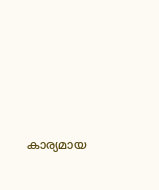കാര്യമായ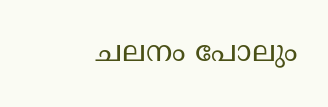ചലനം പോലും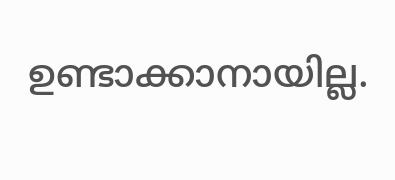ഉണ്ടാക്കാനായില്ല.